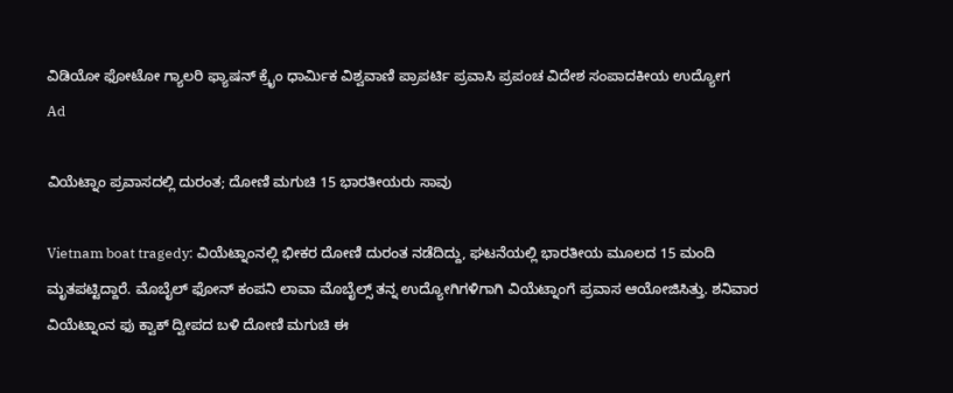ವಿಡಿಯೋ ಫೋಟೋ ಗ್ಯಾಲರಿ ಫ್ಯಾಷನ್ ಕ್ರೈಂ ಧಾರ್ಮಿಕ ವಿಶ್ವವಾಣಿ ಪ್ರಾಪರ್ಟಿ ಪ್ರವಾಸಿ ಪ್ರಪಂಚ ವಿದೇಶ ಸಂಪಾದಕೀಯ ಉದ್ಯೋಗ
Ad

ವಿಯೆಟ್ನಾಂ ಪ್ರವಾಸದಲ್ಲಿ ದುರಂತ; ದೋಣಿ ಮಗುಚಿ 15 ಭಾರತೀಯರು ಸಾವು

Vietnam boat tragedy: ವಿಯೆಟ್ನಾಂನಲ್ಲಿ ಭೀಕರ ದೋಣಿ ದುರಂತ ನಡೆದಿದ್ದು, ಘಟನೆಯಲ್ಲಿ ಭಾರತೀಯ ಮೂಲದ 15 ಮಂದಿ ಮೃತಪಟ್ಟಿದ್ದಾರೆ. ಮೊಬೈಲ್ ಫೋನ್ ಕಂಪನಿ ಲಾವಾ ಮೊಬೈಲ್ಸ್ ತನ್ನ ಉದ್ಯೋಗಿಗಳಿಗಾಗಿ ವಿಯೆಟ್ನಾಂಗೆ ಪ್ರವಾಸ ಆಯೋಜಿಸಿತ್ತು. ಶನಿವಾರ ವಿಯೆಟ್ನಾಂನ ಫು ಕ್ವಾಕ್ ದ್ವೀಪದ ಬಳಿ ದೋಣಿ ಮಗುಚಿ ಈ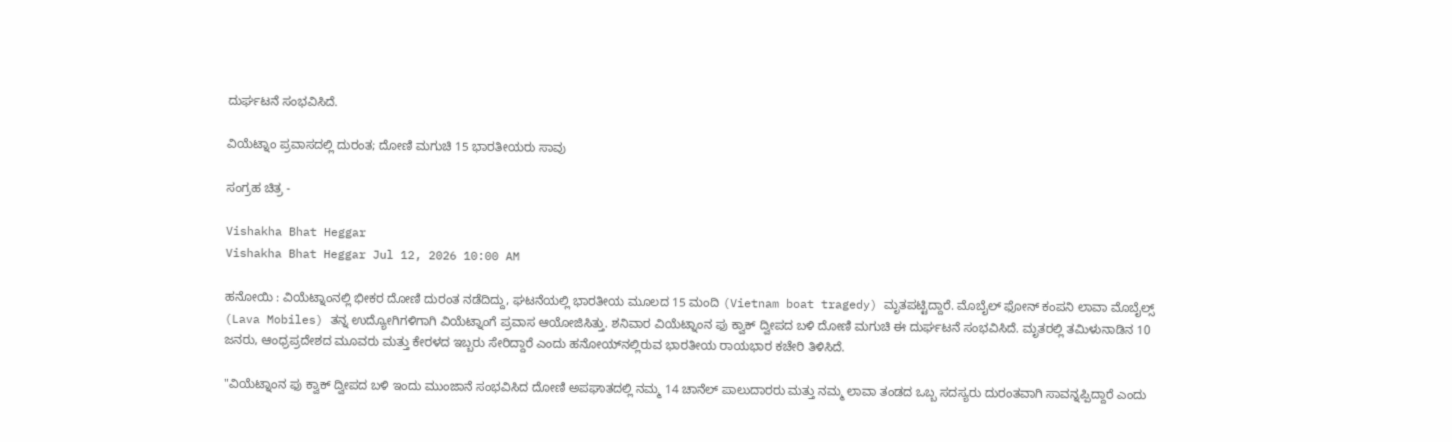ದುರ್ಘಟನೆ ಸಂಭವಿಸಿದೆ.

ವಿಯೆಟ್ನಾಂ ಪ್ರವಾಸದಲ್ಲಿ ದುರಂತ; ದೋಣಿ ಮಗುಚಿ 15 ಭಾರತೀಯರು ಸಾವು

ಸಂಗ್ರಹ ಚಿತ್ರ -

Vishakha Bhat Heggar
Vishakha Bhat Heggar Jul 12, 2026 10:00 AM

ಹನೋಯಿ : ವಿಯೆಟ್ನಾಂನಲ್ಲಿ ಭೀಕರ ದೋಣಿ ದುರಂತ ನಡೆದಿದ್ದು, ಘಟನೆಯಲ್ಲಿ ಭಾರತೀಯ ಮೂಲದ 15 ಮಂದಿ (Vietnam boat tragedy) ಮೃತಪಟ್ಟಿದ್ದಾರೆ. ಮೊಬೈಲ್ ಫೋನ್ ಕಂಪನಿ ಲಾವಾ ಮೊಬೈಲ್ಸ್ (Lava Mobiles) ತನ್ನ ಉದ್ಯೋಗಿಗಳಿಗಾಗಿ ವಿಯೆಟ್ನಾಂಗೆ ಪ್ರವಾಸ ಆಯೋಜಿಸಿತ್ತು. ಶನಿವಾರ ವಿಯೆಟ್ನಾಂನ ಫು ಕ್ವಾಕ್ ದ್ವೀಪದ ಬಳಿ ದೋಣಿ ಮಗುಚಿ ಈ ದುರ್ಘಟನೆ ಸಂಭವಿಸಿದೆ. ಮೃತರಲ್ಲಿ ತಮಿಳುನಾಡಿನ 10 ಜನರು, ಆಂಧ್ರಪ್ರದೇಶದ ಮೂವರು ಮತ್ತು ಕೇರಳದ ಇಬ್ಬರು ಸೇರಿದ್ದಾರೆ ಎಂದು ಹನೋಯ್‌ನಲ್ಲಿರುವ ಭಾರತೀಯ ರಾಯಭಾರ ಕಚೇರಿ ತಿಳಿಸಿದೆ.

"ವಿಯೆಟ್ನಾಂನ ಫು ಕ್ವಾಕ್ ದ್ವೀಪದ ಬಳಿ ಇಂದು ಮುಂಜಾನೆ ಸಂಭವಿಸಿದ ದೋಣಿ ಅಪಘಾತದಲ್ಲಿ ನಮ್ಮ 14 ಚಾನೆಲ್ ಪಾಲುದಾರರು ಮತ್ತು ನಮ್ಮ ಲಾವಾ ತಂಡದ ಒಬ್ಬ ಸದಸ್ಯರು ದುರಂತವಾಗಿ ಸಾವನ್ನಪ್ಪಿದ್ದಾರೆ ಎಂದು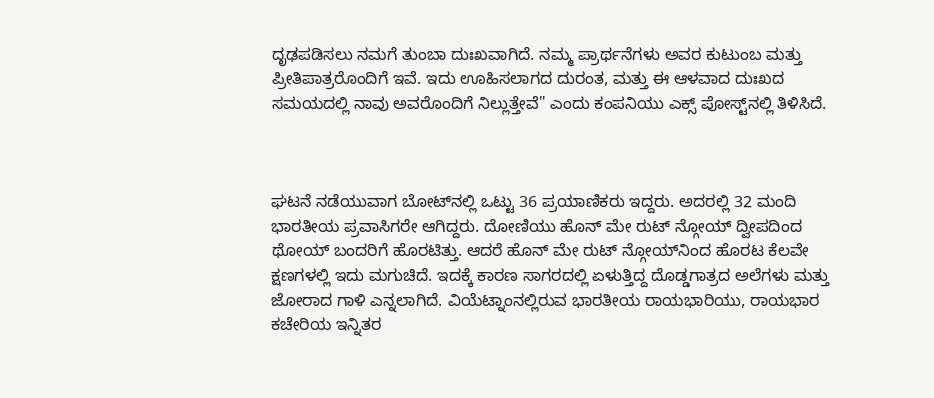ದೃಢಪಡಿಸಲು ನಮಗೆ ತುಂಬಾ ದುಃಖವಾಗಿದೆ. ನಮ್ಮ ಪ್ರಾರ್ಥನೆಗಳು ಅವರ ಕುಟುಂಬ ಮತ್ತು ಪ್ರೀತಿಪಾತ್ರರೊಂದಿಗೆ ಇವೆ. ಇದು ಊಹಿಸಲಾಗದ ದುರಂತ, ಮತ್ತು ಈ ಆಳವಾದ ದುಃಖದ ಸಮಯದಲ್ಲಿ ನಾವು ಅವರೊಂದಿಗೆ ನಿಲ್ಲುತ್ತೇವೆ" ಎಂದು ಕಂಪನಿಯು ಎಕ್ಸ್ ಪೋಸ್ಟ್‌ನಲ್ಲಿ ತಿಳಿಸಿದೆ.



ಘಟನೆ ನಡೆಯುವಾಗ ಬೋಟ್‌ನಲ್ಲಿ ಒಟ್ಟು 36 ಪ್ರಯಾಣಿಕರು ಇದ್ದರು. ಅದರಲ್ಲಿ 32 ಮಂದಿ ಭಾರತೀಯ ಪ್ರವಾಸಿಗರೇ ಆಗಿದ್ದರು. ದೋಣಿಯು ಹೊನ್ ಮೇ ರುಟ್ ನ್ಗೋಯ್ ದ್ವೀಪದಿಂದ ಥೋಯ್ ಬಂದರಿಗೆ ಹೊರಟಿತ್ತು. ಆದರೆ ಹೊನ್ ಮೇ ರುಟ್ ನ್ಗೋಯ್‌ನಿಂದ ಹೊರಟ ಕೆಲವೇ ಕ್ಷಣಗಳಲ್ಲಿ ಇದು ಮಗುಚಿದೆ. ಇದಕ್ಕೆ ಕಾರಣ ಸಾಗರದಲ್ಲಿ ಏಳುತ್ತಿದ್ದ ದೊಡ್ಡಗಾತ್ರದ ಅಲೆಗಳು ಮತ್ತು ಜೋರಾದ ಗಾಳಿ ಎನ್ನಲಾಗಿದೆ. ವಿಯೆಟ್ನಾಂನಲ್ಲಿರುವ ಭಾರತೀಯ ರಾಯಭಾರಿಯು, ರಾಯಭಾರ ಕಚೇರಿಯ ಇನ್ನಿತರ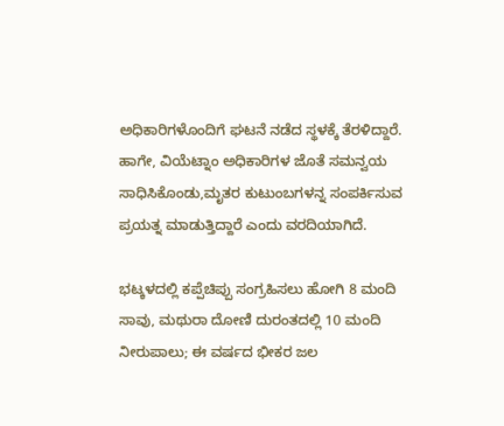ಅಧಿಕಾರಿಗಳೊಂದಿಗೆ ಘಟನೆ ನಡೆದ ಸ್ಥಳಕ್ಕೆ ತೆರಳಿದ್ದಾರೆ. ಹಾಗೇ, ವಿಯೆಟ್ನಾಂ ಅಧಿಕಾರಿಗಳ ಜೊತೆ ಸಮನ್ವಯ ಸಾಧಿಸಿಕೊಂಡು,ಮೃತರ ಕುಟುಂಬಗಳನ್ನ ಸಂಪರ್ಕಿಸುವ ಪ್ರಯತ್ನ ಮಾಡುತ್ತಿದ್ದಾರೆ ಎಂದು ವರದಿಯಾಗಿದೆ.

ಭಟ್ಕಳದಲ್ಲಿ ಕಪ್ಪೆಚಿಪ್ಪು ಸಂಗ್ರಹಿಸಲು ಹೋಗಿ 8 ಮಂದಿ ಸಾವು, ಮಥುರಾ ದೋಣಿ ದುರಂತದಲ್ಲಿ 10 ಮಂದಿ ನೀರುಪಾಲು; ಈ ವರ್ಷದ ಭೀಕರ ಜಲ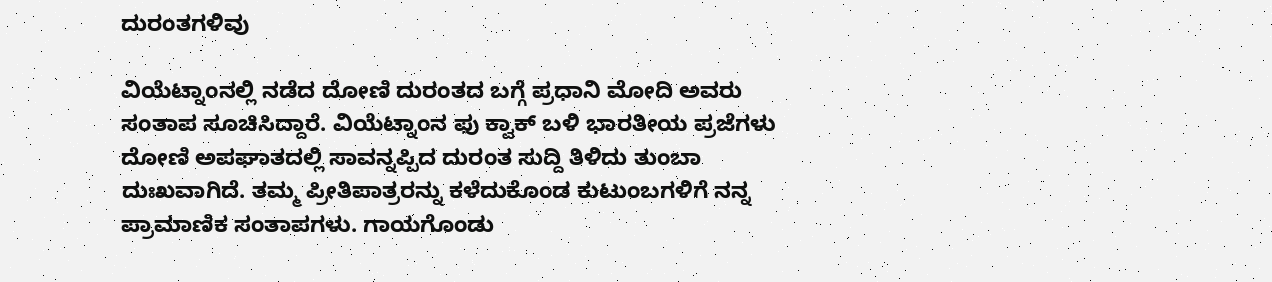ದುರಂತಗಳಿವು

ವಿಯೆಟ್ನಾಂನಲ್ಲಿ ನಡೆದ ದೋಣಿ ದುರಂತದ ಬಗ್ಗೆ ಪ್ರಧಾನಿ ಮೋದಿ ಅವರು ಸಂತಾಪ ಸೂಚಿಸಿದ್ದಾರೆ. ವಿಯೆಟ್ನಾಂನ ಫು ಕ್ವಾಕ್ ಬಳಿ ಭಾರತೀಯ ಪ್ರಜೆಗಳು ದೋಣಿ ಅಪಘಾತದಲ್ಲಿ ಸಾವನ್ನಪ್ಪಿದ ದುರಂತ ಸುದ್ದಿ ತಿಳಿದು ತುಂಬಾ ದುಃಖವಾಗಿದೆ. ತಮ್ಮ ಪ್ರೀತಿಪಾತ್ರರನ್ನು ಕಳೆದುಕೊಂಡ ಕುಟುಂಬಗಳಿಗೆ ನನ್ನ ಪ್ರಾಮಾಣಿಕ ಸಂತಾಪಗಳು. ಗಾಯಗೊಂಡು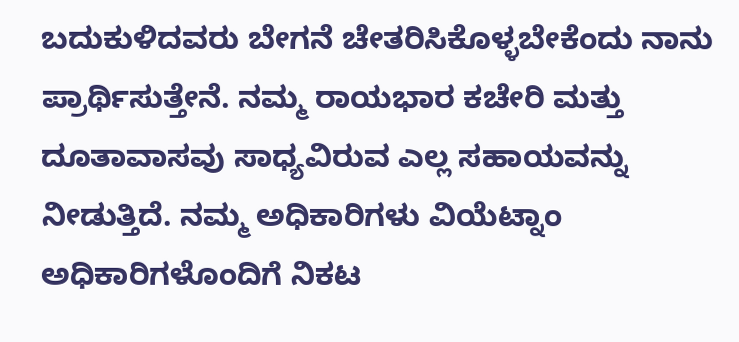ಬದುಕುಳಿದವರು ಬೇಗನೆ ಚೇತರಿಸಿಕೊಳ್ಳಬೇಕೆಂದು ನಾನು ಪ್ರಾರ್ಥಿಸುತ್ತೇನೆ. ನಮ್ಮ ರಾಯಭಾರ ಕಚೇರಿ ಮತ್ತು ದೂತಾವಾಸವು ಸಾಧ್ಯವಿರುವ ಎಲ್ಲ ಸಹಾಯವನ್ನು ನೀಡುತ್ತಿದೆ. ನಮ್ಮ ಅಧಿಕಾರಿಗಳು ವಿಯೆಟ್ನಾಂ ಅಧಿಕಾರಿಗಳೊಂದಿಗೆ ನಿಕಟ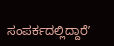ಸಂಪರ್ಕದಲ್ಲಿದ್ದಾರೆʼ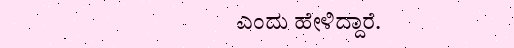ಎಂದು ಹೇಳಿದ್ದಾರೆ.